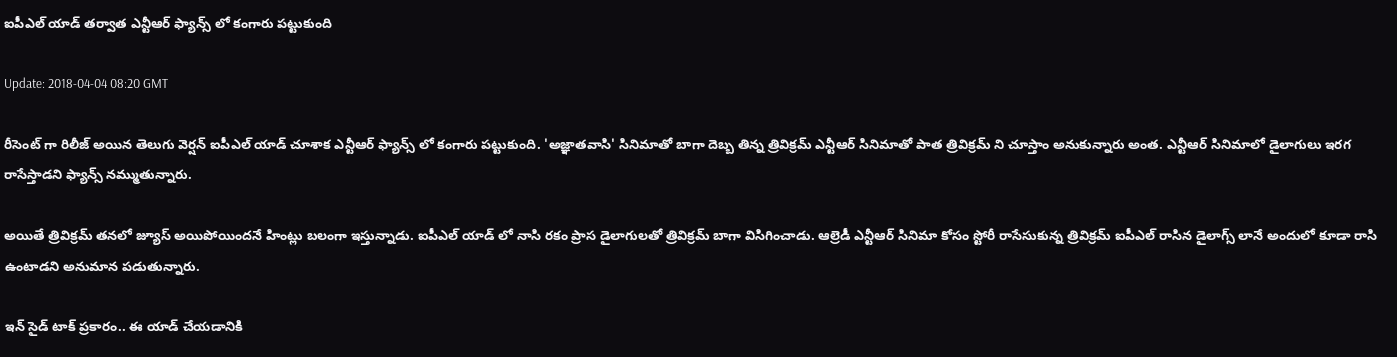ఐపీఎల్‌ యాడ్ తర్వాత ఎన్టీఆర్ ఫ్యాన్స్ లో కంగారు పట్టుకుంది

Update: 2018-04-04 08:20 GMT

రీసెంట్ గా రిలీజ్ అయిన తెలుగు వెర్షన్ ఐపీఎల్‌ యాడ్ చూశాక ఎన్టీఆర్ ఫ్యాన్స్ లో కంగారు పట్టుకుంది. 'అజ్ఞాతవాసి' సినిమాతో బాగా దెబ్బ తిన్న త్రివిక్రమ్ ఎన్టీఆర్ సినిమాతో పాత త్రివిక్రమ్ ని చూస్తాం అనుకున్నారు అంత. ఎన్టీఆర్ సినిమాలో డైలాగులు ఇరగ రాసేస్తాడని ఫ్యాన్స్ నమ్ముతున్నారు.

అయితే త్రివిక్రమ్ తనలో జ్యూస్‌ అయిపోయిందనే హింట్లు బలంగా ఇస్తున్నాడు. ఐపీఎల్‌ యాడ్ లో నాసి రకం ప్రాస డైలాగులతో త్రివిక్రమ్‌ బాగా విసిగించాడు. ఆల్రెడీ ఎన్టీఆర్ సినిమా కోసం స్టోరీ రాసేసుకున్న త్రివిక్రమ్ ఐపీఎల్‌ రాసిన డైలాగ్స్ లానే అందులో కూడా రాసి ఉంటాడని అనుమాన పడుతున్నారు.

ఇన్ సైడ్ టాక్ ప్రకారం.. ఈ యాడ్ చేయడానికి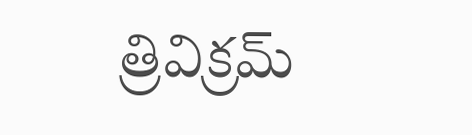త్రివిక్రమ్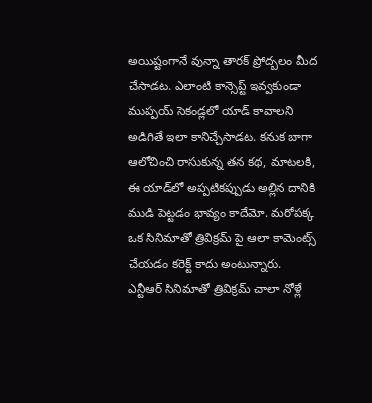అయిష్టంగానే వున్నా తారక్‌ ప్రోద్బలం మీద చేసాడట. ఎలాంటి కాన్సెప్ట్ ఇవ్వకుండా ముప్పయ్‌ సెకండ్లలో యాడ్‌ కావాలని అడిగితే ఇలా కానిచ్చేసాడట. కనుక బాగా ఆలోచించి రాసుకున్న తన కథ, మాటలకి, ఈ యాడ్‌లో అప్పటికప్పుడు అల్లిన దానికి ముడి పెట్టడం భావ్యం కాదేమో. మరోపక్క ఒక సినిమాతో త్రివిక్రమ్ పై ఆలా కామెంట్స్ చేయడం కరెక్ట్ కాదు అంటున్నారు. ఎన్టీఆర్‌ సినిమాతో త్రివిక్రమ్‌ చాలా నోళ్లే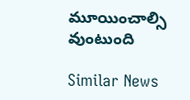మూయించాల్సి వుంటుంది

Similar News